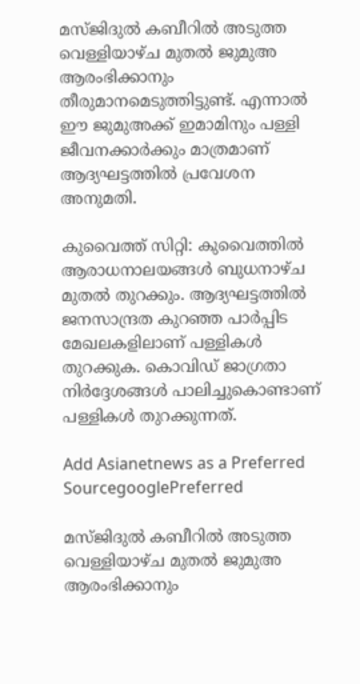മസ്ജിദുല്‍ കബീറില്‍ അടുത്ത വെള്ളിയാഴ്ച മുതല്‍ ജുമുഅ ആരംഭിക്കാനും തീരുമാനമെടുത്തിട്ടുണ്ട്. എന്നാല്‍ ഈ ജുമുഅക്ക് ഇമാമിനും പള്ളി ജീവനക്കാര്‍ക്കും മാത്രമാണ് ആദ്യഘട്ടത്തില്‍ പ്രവേശന അനുമതി.

കുവൈത്ത് സിറ്റി: കുവൈത്തില്‍ ആരാധനാലയങ്ങള്‍ ബുധനാഴ്ച മുതല്‍ തുറക്കും. ആദ്യഘട്ടത്തില്‍ ജനസാന്ദ്രത കുറഞ്ഞ പാര്‍പ്പിട മേഖലകളിലാണ് പള്ളികള്‍ തുറക്കുക. കൊവിഡ് ജാഗ്രതാ നിര്‍ദ്ദേശങ്ങള്‍ പാലിച്ചുകൊണ്ടാണ് പള്ളികള്‍ തുറക്കുന്നത്.

Add Asianetnews as a Preferred SourcegooglePreferred

മസ്ജിദുല്‍ കബീറില്‍ അടുത്ത വെള്ളിയാഴ്ച മുതല്‍ ജുമുഅ ആരംഭിക്കാനും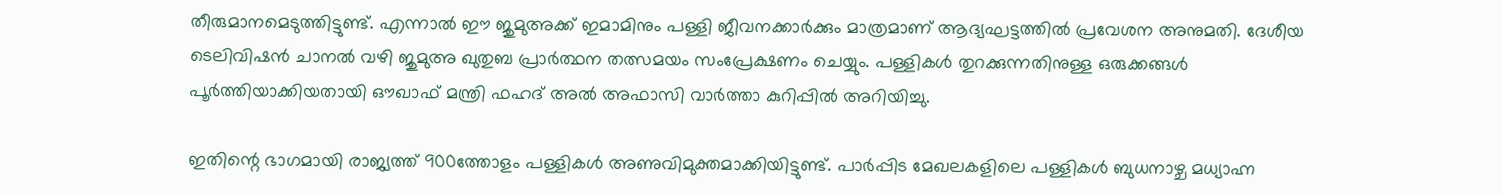തീരുമാനമെടുത്തിട്ടുണ്ട്. എന്നാല്‍ ഈ ജുമുഅക്ക് ഇമാമിനും പള്ളി ജീവനക്കാര്‍ക്കും മാത്രമാണ് ആദ്യഘട്ടത്തില്‍ പ്രവേശന അനുമതി. ദേശീയ ടെലിവിഷന്‍ ചാനല്‍ വഴി ജുമുഅ ഖുതുബ പ്രാര്‍ത്ഥന തത്സമയം സംപ്രേക്ഷണം ചെയ്യും. പള്ളികള്‍ തുറക്കുന്നതിനുള്ള ഒരുക്കങ്ങള്‍ പൂര്‍ത്തിയാക്കിയതായി ഔഖാഫ് മന്ത്രി ഫഹദ് അല്‍ അഫാസി വാര്‍ത്താ കുറിപ്പില്‍ അറിയിച്ചു.

ഇതിന്റെ ഭാഗമായി രാജ്യത്ത് 900ത്തോളം പള്ളികള്‍ അണുവിമുക്തമാക്കിയിട്ടുണ്ട്. പാര്‍പ്പിട മേഖലകളിലെ പള്ളികള്‍ ബുധനാഴ്ച മധ്യാഹ്ന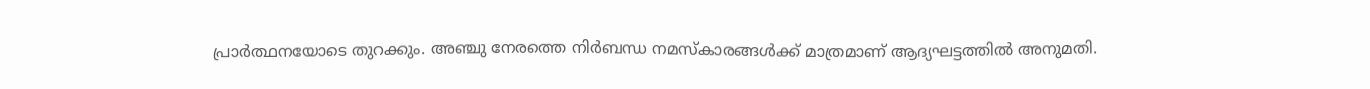പ്രാര്‍ത്ഥനയോടെ തുറക്കും. അഞ്ചു നേരത്തെ നിര്‍ബന്ധ നമസ്‌കാരങ്ങള്‍ക്ക് മാത്രമാണ് ആദ്യഘട്ടത്തില്‍ അനുമതി.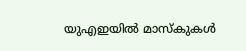യുഎഇയില്‍ മാസ്കുകള്‍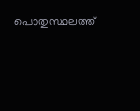പൊതുസ്ഥലത്ത്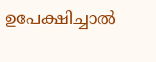ഉപേക്ഷിച്ചാല്‍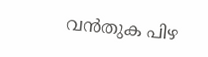വന്‍തുക പിഴ